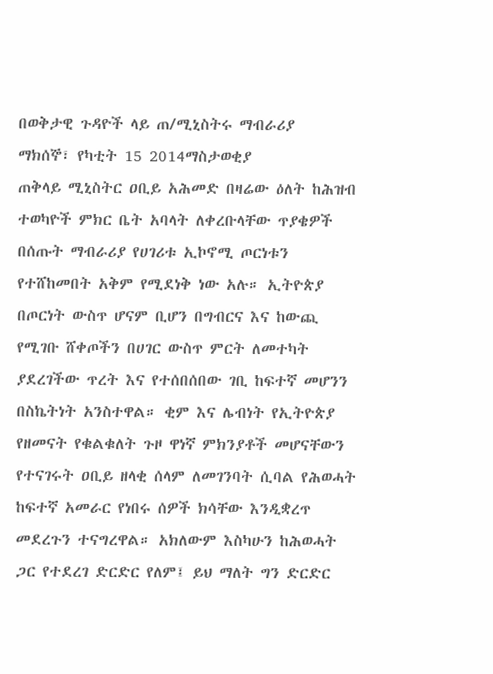በወቅታዊ ጉዳዮች ላይ ጠ/ሚኒስትሩ ማብራሪያ
ማክሰኞ፣ የካቲት 15 2014ማስታወቂያ
ጠቅላይ ሚኒስትር ዐቢይ አሕመድ በዛሬው ዕለት ከሕዝብ ተወካዮች ምክር ቤት አባላት ለቀረቡላቸው ጥያቄዎች በሰጡት ማብራሪያ የሀገሪቱ ኢኮኖሚ ጦርነቱን የተሸከመበት አቅም የሚደነቅ ነው አሉ። ኢትዮጵያ በጦርነት ውስጥ ሆናም ቢሆን በግብርና እና ከውጪ የሚገቡ ሸቀጦችን በሀገር ውስጥ ምርት ለመተካት ያደረገችው ጥረት እና የተሰበሰበው ገቢ ከፍተኛ መሆንን በስኬትነት አንስተዋል። ቂም እና ሌብነት የኢትዮጵያ የዘመናት የቁልቁለት ጉዞ ዋነኛ ምክንያቶች መሆናቸውን የተናገሩት ዐቢይ ዘላቂ ሰላም ለመገንባት ሲባል የሕወሓት ከፍተኛ አመራር የነበሩ ሰዎች ክሳቸው እንዲቋረጥ መደረጉን ተናግረዋል። አክለውም እስካሁን ከሕወሓት ጋር የተደረገ ድርድር የለም፤ ይህ ማለት ግን ድርድር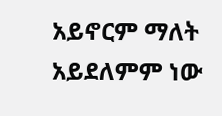አይኖርም ማለት አይደለምም ነው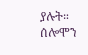ያሉት።
ሰሎሞን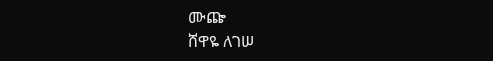ሙጬ
ሸዋዬ ለገሠ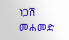ነጋሽ መሐመድ